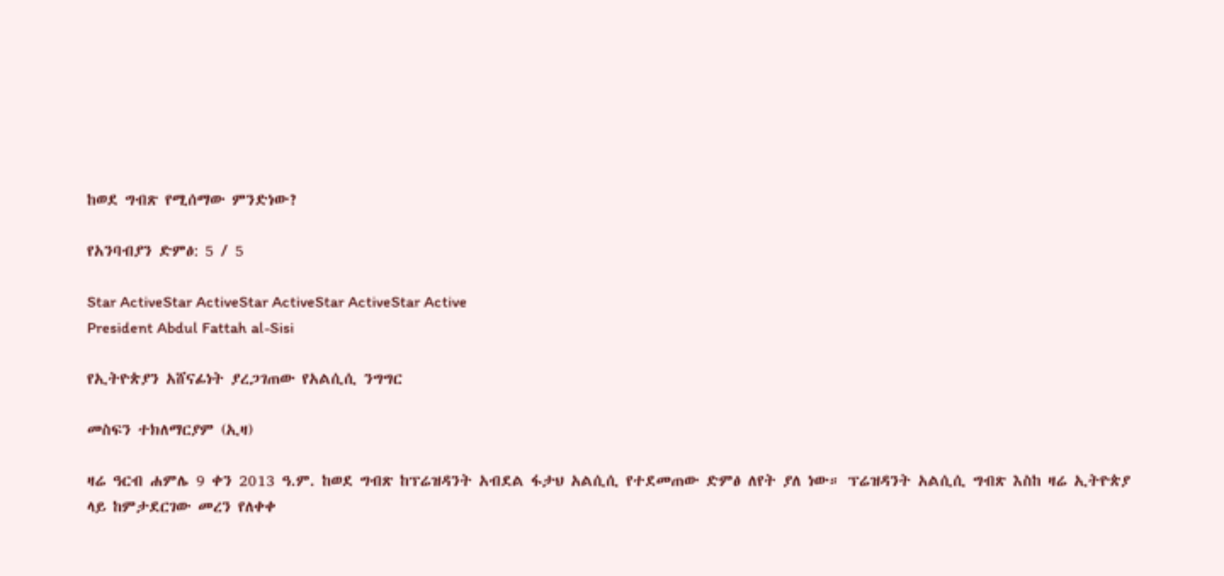ከወደ ግብጽ የሚሰማው ምንድነው?

የአንባብያን ድምፅ: 5 / 5

Star ActiveStar ActiveStar ActiveStar ActiveStar Active
President Abdul Fattah al-Sisi

የኢትዮጵያን አሸናፊነት ያረጋገጠው የአልሲሲ ንግግር

መስፍን ተክለማርያም (ኢዛ)

ዛሬ ዓርብ ሐምሌ 9 ቀን 2013 ዓ.ም. ከወደ ግብጽ ከፕሬዝዳንት አብደል ፋታህ አልሲሲ የተደመጠው ድምፅ ለየት ያለ ነው። ፕሬዝዳንት አልሲሲ ግብጽ እስከ ዛሬ ኢትዮጵያ ላይ ከምታደርገው መረን የለቀቀ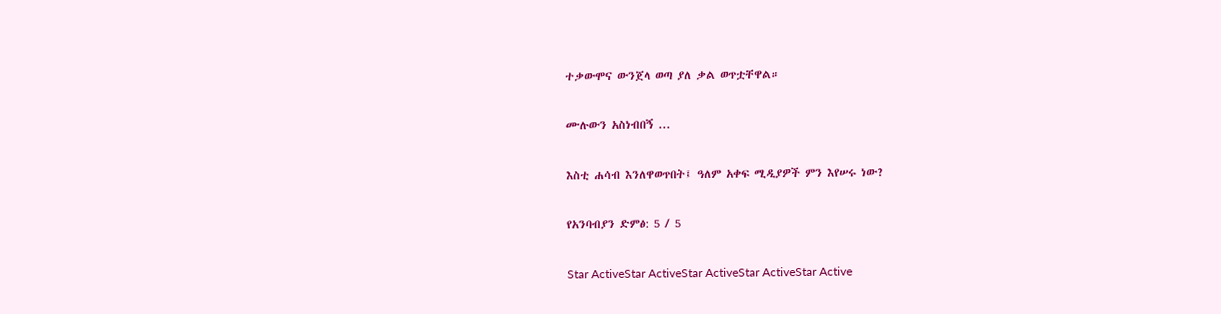ተቃውሞና ውንጀላ ወጣ ያለ ቃል ወጥቷቸዋል።

ሙሉውን አስነብበኝ ...

እስቲ ሐሳብ እንለዋወጥበት፤ ዓለም አቀፍ ሚዲያዎች ምን እየሠሩ ነው?

የአንባብያን ድምፅ: 5 / 5

Star ActiveStar ActiveStar ActiveStar ActiveStar Active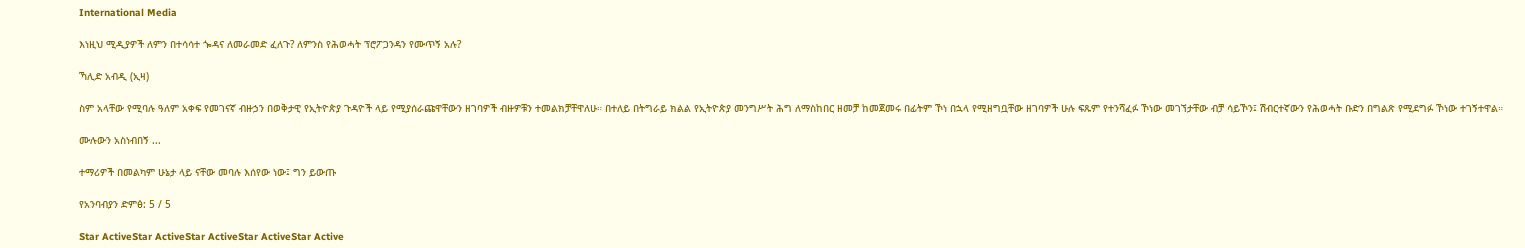International Media

እነዚህ ሚዲያዎች ለምን በተሳሳተ ጐዳና ለመራመድ ፈለጉ? ለምንስ የሕወሓት ፕሮፖጋንዳን የሙጥኝ አሉ?

ኻሊድ አብዲ (ኢዛ)

ስም አላቸው የሚባሉ ዓለም አቀፍ የመገናኛ ብዙኃን በወቅታዊ የኢትዮጵያ ጉዳዮች ላይ የሚያሰራጩዋቸውን ዘገባዎች ብዙዎቹን ተመልክቻቸዋለሁ። በተለይ በትግራይ ክልል የኢትዮጵያ መንግሥት ሕግ ለማስከበር ዘመቻ ከመጀመሩ በፊትም ኾነ በኋላ የሚዘግቧቸው ዘገባዎች ሁሉ ፍጹም የተንሻፈፉ ኾነው መገኘታቸው ብቻ ሳይኾን፤ ሽብርተኛውን የሕወሓት ቡድን በግልጽ የሚደግፉ ኾነው ተገኝተዋል።

ሙሉውን አስነብበኝ ...

ተማሪዎች በመልካም ሁኔታ ላይ ናቸው መባሉ እሰየው ነው፤ ግን ይውጡ

የአንባብያን ድምፅ: 5 / 5

Star ActiveStar ActiveStar ActiveStar ActiveStar Active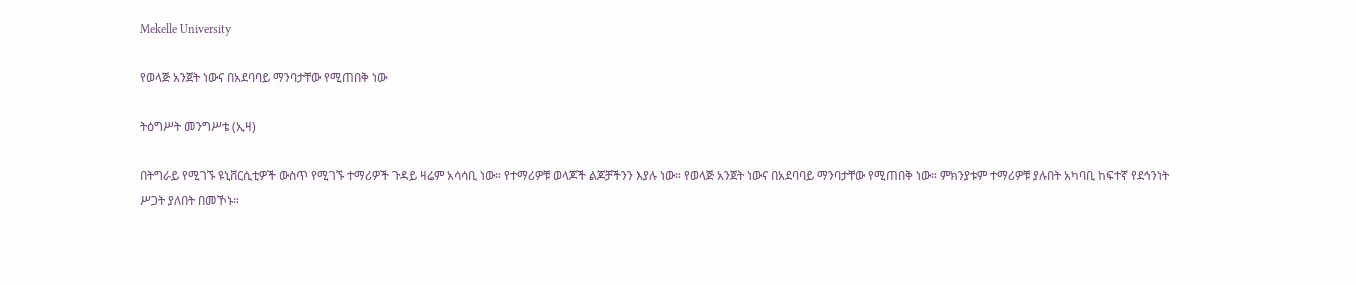Mekelle University

የወላጅ አንጀት ነውና በአደባባይ ማንባታቸው የሚጠበቅ ነው

ትዕግሥት መንግሥቴ (ኢዛ)

በትግራይ የሚገኙ ዩኒቨርሲቲዎች ውስጥ የሚገኙ ተማሪዎች ጉዳይ ዛሬም አሳሳቢ ነው። የተማሪዎቹ ወላጆች ልጆቻችንን እያሉ ነው። የወላጅ አንጀት ነውና በአደባባይ ማንባታቸው የሚጠበቅ ነው። ምክንያቱም ተማሪዎቹ ያሉበት አካባቢ ከፍተኛ የደኅንነት ሥጋት ያለበት በመኾኑ።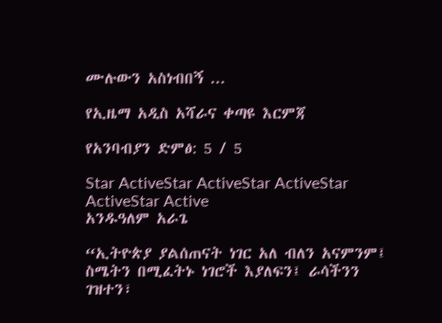ሙሉውን አስነብበኝ ...

የኢዜማ አዲስ አሻራና ቀጣዩ እርምጃ

የአንባብያን ድምፅ: 5 / 5

Star ActiveStar ActiveStar ActiveStar ActiveStar Active
አንዱዓለም አራጌ

“ኢትዮጵያ ያልሰጠናት ነገር አለ ብለን አናምንም፤ ስሜትን በሚፈትኑ ነገሮች እያለፍን፤ ራሳችንን ገዝተን፣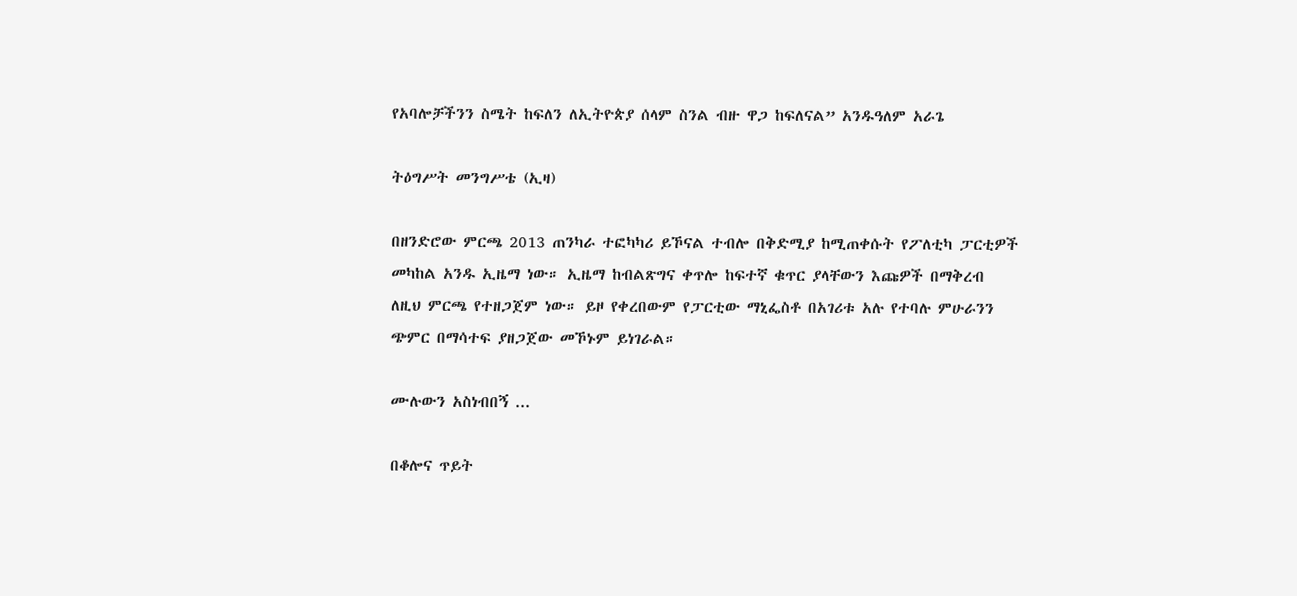የአባሎቻችንን ስሜት ከፍለን ለኢትዮጵያ ሰላም ስንል ብዙ ዋጋ ከፍለናል” አንዱዓለም አራጌ

ትዕግሥት መንግሥቴ (ኢዛ)

በዘንድሮው ምርጫ 2013 ጠንካራ ተፎካካሪ ይኾናል ተብሎ በቅድሚያ ከሚጠቀሱት የፖለቲካ ፓርቲዎች መካከል አንዱ ኢዜማ ነው። ኢዜማ ከብልጽግና ቀጥሎ ከፍተኛ ቁጥር ያላቸውን እጩዎች በማቅረብ ለዚህ ምርጫ የተዘጋጀም ነው። ይዞ የቀረበውም የፓርቲው ማኒፌስቶ በአገሪቱ አሉ የተባሉ ምሁራንን ጭምር በማሳተፍ ያዘጋጀው መኾኑም ይነገራል።

ሙሉውን አስነብበኝ ...

በቆሎና ጥይት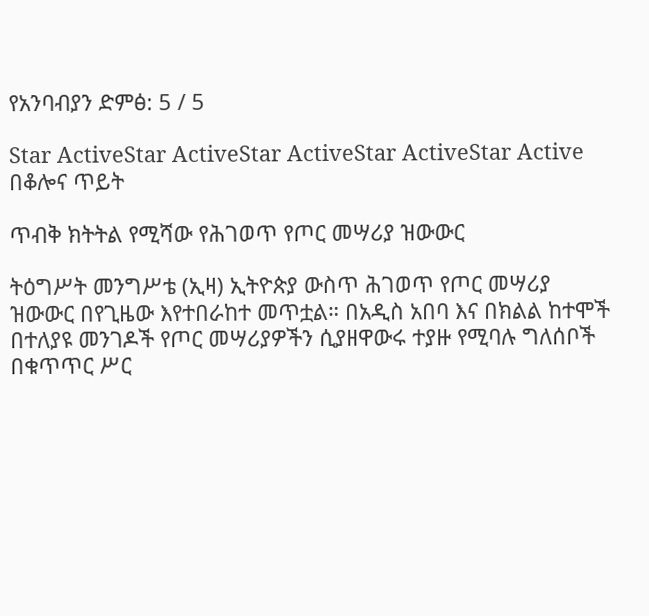የአንባብያን ድምፅ: 5 / 5

Star ActiveStar ActiveStar ActiveStar ActiveStar Active
በቆሎና ጥይት

ጥብቅ ክትትል የሚሻው የሕገወጥ የጦር መሣሪያ ዝውውር

ትዕግሥት መንግሥቴ (ኢዛ) ኢትዮጵያ ውስጥ ሕገወጥ የጦር መሣሪያ ዝውውር በየጊዜው እየተበራከተ መጥቷል። በአዲስ አበባ እና በክልል ከተሞች በተለያዩ መንገዶች የጦር መሣሪያዎችን ሲያዘዋውሩ ተያዙ የሚባሉ ግለሰቦች በቁጥጥር ሥር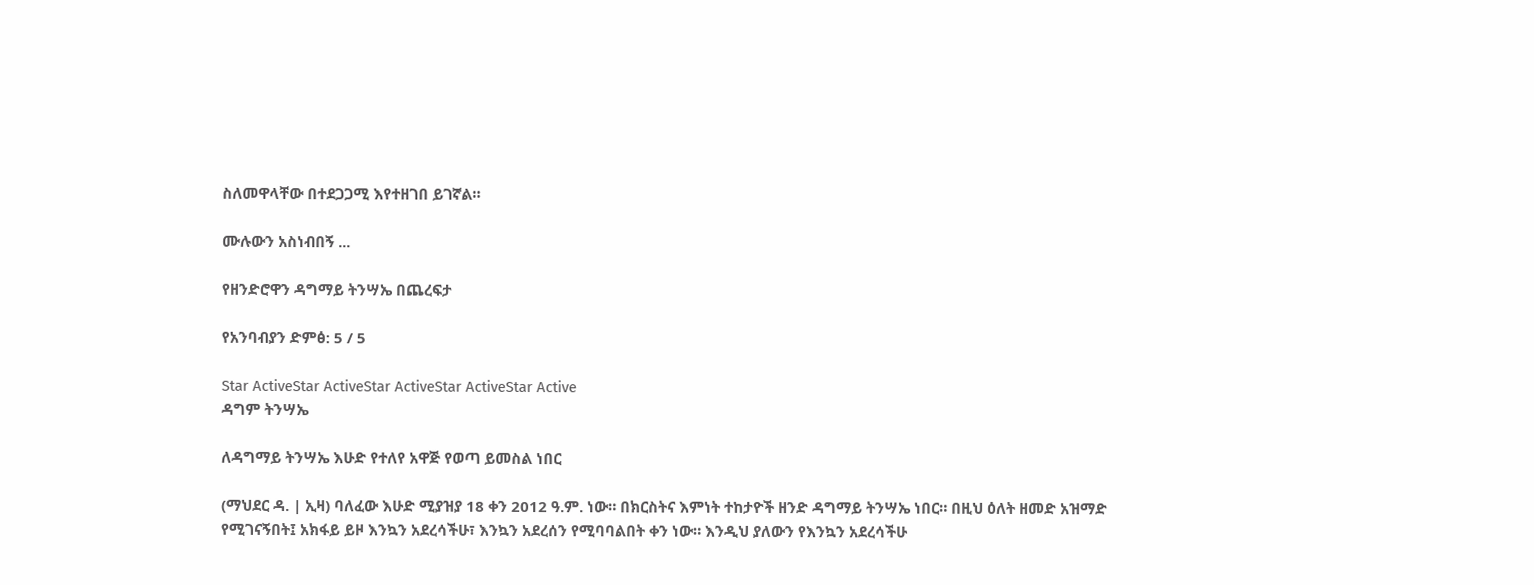ስለመዋላቸው በተደጋጋሚ እየተዘገበ ይገኛል።

ሙሉውን አስነብበኝ ...

የዘንድሮዋን ዳግማይ ትንሣኤ በጨረፍታ

የአንባብያን ድምፅ: 5 / 5

Star ActiveStar ActiveStar ActiveStar ActiveStar Active
ዳግም ትንሣኤ

ለዳግማይ ትንሣኤ እሁድ የተለየ አዋጅ የወጣ ይመስል ነበር

(ማህደር ዳ. | ኢዛ) ባለፈው እሁድ ሚያዝያ 18 ቀን 2012 ዓ.ም. ነው። በክርስትና እምነት ተከታዮች ዘንድ ዳግማይ ትንሣኤ ነበር። በዚህ ዕለት ዘመድ አዝማድ የሚገናኝበት፤ አክፋይ ይዞ እንኳን አደረሳችሁ፣ እንኳን አደረሰን የሚባባልበት ቀን ነው። እንዲህ ያለውን የእንኳን አደረሳችሁ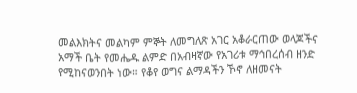መልእክትና መልካም ምኞት ለመግለጽ አገር አቆራርጠው ወላጆችና አማች ቤት የመሔዱ ልምድ በአብዛኛው የአገሪቱ ማኅበረሰብ ዘንድ የሚከናወንበት ነው። የቆየ ወግና ልማዳችን ኾኖ ለዘመናት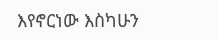እየኖርነው እስካሁን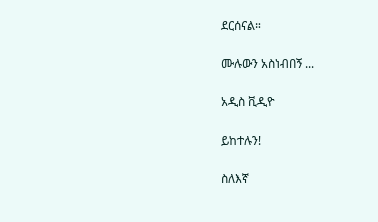ደርሰናል።

ሙሉውን አስነብበኝ ...

አዲስ ቪዲዮ

ይከተሉን!

ስለእኛ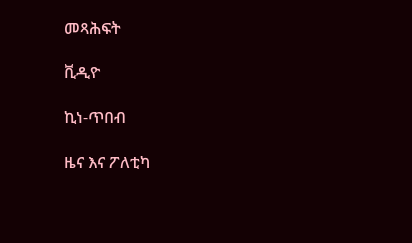መጻሕፍት

ቪዲዮ

ኪነ-ጥበብ

ዜና እና ፖለቲካ